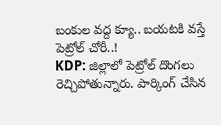బంకుల వద్ద క్యూ.. బయటకి వస్తే పెట్రోల్ చోరీ..!
KDP: జిల్లాలో పెట్రోల్ దొంగలు రెచ్చిపోతున్నారు. పార్కింగ్ చేసిన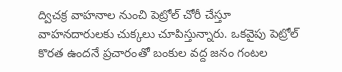ద్విచక్ర వాహనాల నుంచి పెట్రోల్ చోరీ చేస్తూ వాహనదారులకు చుక్కలు చూపిస్తున్నారు. ఒకవైపు పెట్రోల్ కొరత ఉందనే ప్రచారంతో బంకుల వద్ద జనం గంటల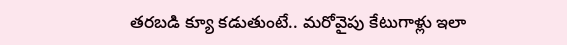తరబడి క్యూ కడుతుంటే.. మరోవైపు కేటుగాళ్లు ఇలా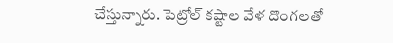చేస్తున్నారు. పెట్రోల్ కష్టాల వేళ దొంగలతో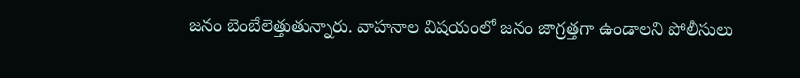జనం బెంబేలెత్తుతున్నారు. వాహనాల విషయంలో జనం జాగ్రత్తగా ఉండాలని పోలీసులు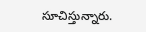సూచిస్తున్నారు.